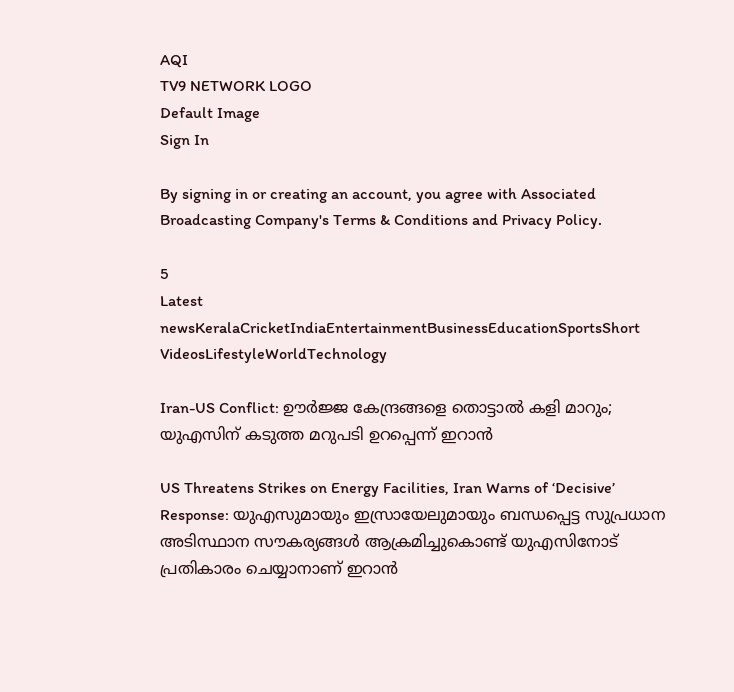AQI
TV9 NETWORK LOGO
Default Image
Sign In

By signing in or creating an account, you agree with Associated Broadcasting Company's Terms & Conditions and Privacy Policy.

5
Latest newsKeralaCricketIndiaEntertainmentBusinessEducationSportsShort VideosLifestyleWorldTechnology

Iran-US Conflict: ഊര്‍ജ്ജ കേന്ദ്രങ്ങളെ തൊട്ടാല്‍ കളി മാറും; യുഎസിന് കടുത്ത മറുപടി ഉറപ്പെന്ന് ഇറാന്‍

US Threatens Strikes on Energy Facilities, Iran Warns of ‘Decisive’ Response: യുഎസുമായും ഇസ്രായേലുമായും ബന്ധപ്പെട്ട സുപ്രധാന അടിസ്ഥാന സൗകര്യങ്ങള്‍ ആക്രമിച്ചുകൊണ്ട് യുഎസിനോട് പ്രതികാരം ചെയ്യാനാണ് ഇറാന്‍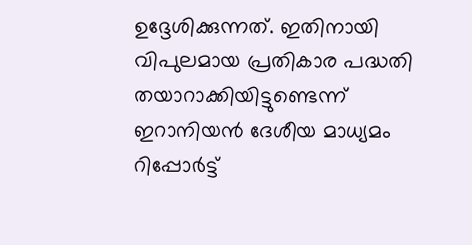ഉദ്ദേശിക്കുന്നത്. ഇതിനായി വിപുലമായ പ്രതികാര പദ്ധതി തയാറാക്കിയിട്ടുണ്ടെന്ന് ഇറാനിയന്‍ ദേശീയ മാധ്യമം റിപ്പോര്‍ട്ട്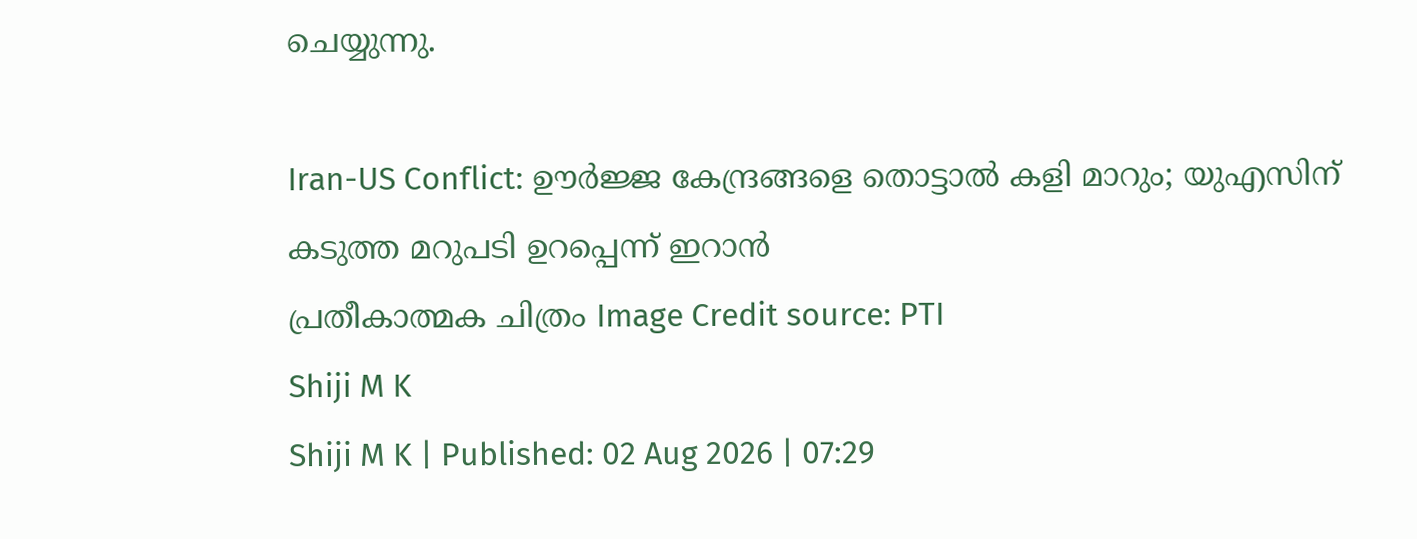ചെയ്യുന്നു.

Iran-US Conflict: ഊര്‍ജ്ജ കേന്ദ്രങ്ങളെ തൊട്ടാല്‍ കളി മാറും; യുഎസിന് കടുത്ത മറുപടി ഉറപ്പെന്ന് ഇറാന്‍
പ്രതീകാത്മക ചിത്രം Image Credit source: PTI
Shiji M K
Shiji M K | Published: 02 Aug 2026 | 07:29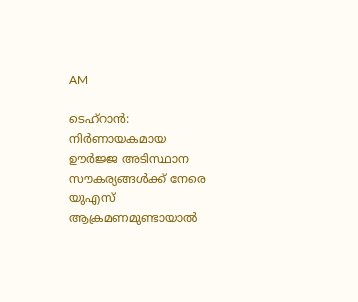AM

ടെഹ്‌റാന്‍: നിര്‍ണായകമായ ഊര്‍ജ്ജ അടിസ്ഥാന സൗകര്യങ്ങള്‍ക്ക് നേരെ യുഎസ് ആക്രമണമുണ്ടായാല്‍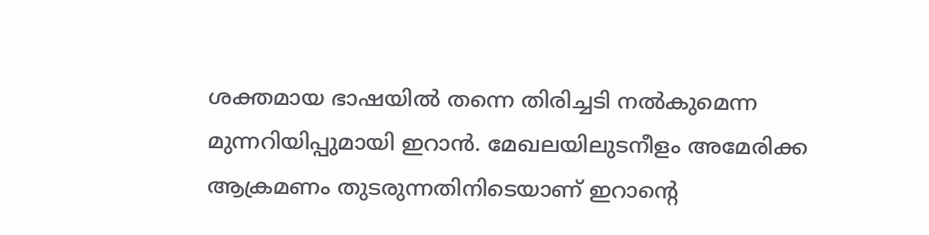ശക്തമായ ഭാഷയില്‍ തന്നെ തിരിച്ചടി നല്‍കുമെന്ന മുന്നറിയിപ്പുമായി ഇറാന്‍. മേഖലയിലുടനീളം അമേരിക്ക ആക്രമണം തുടരുന്നതിനിടെയാണ് ഇറാന്റെ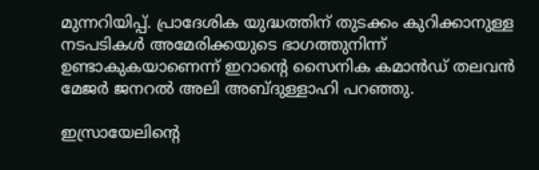മുന്നറിയിപ്പ്. പ്രാദേശിക യുദ്ധത്തിന് തുടക്കം കുറിക്കാനുള്ള നടപടികള്‍ അമേരിക്കയുടെ ഭാഗത്തുനിന്ന് ഉണ്ടാകുകയാണെന്ന് ഇറാന്റെ സൈനിക കമാന്‍ഡ് തലവന്‍ മേജര്‍ ജനറല്‍ അലി അബ്ദുള്ളാഹി പറഞ്ഞു.

ഇസ്രായേലിന്റെ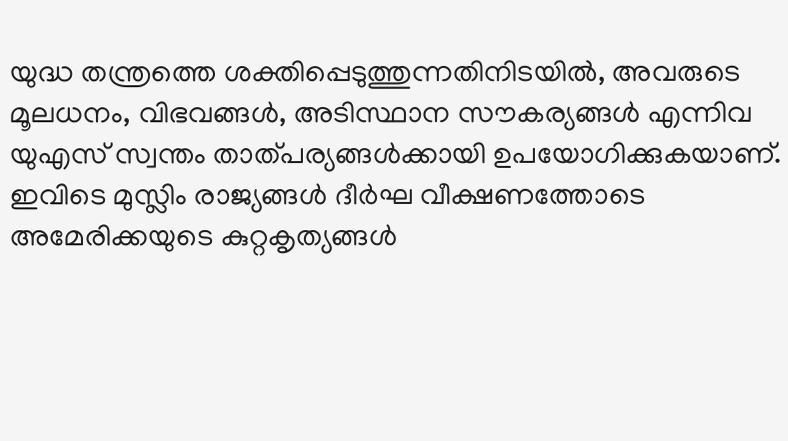യുദ്ധ തന്ത്രത്തെ ശക്തിപ്പെടുത്തുന്നതിനിടയില്‍, അവരുടെ മൂലധനം, വിഭവങ്ങള്‍, അടിസ്ഥാന സൗകര്യങ്ങള്‍ എന്നിവ യുഎസ് സ്വന്തം താത്പര്യങ്ങള്‍ക്കായി ഉപയോഗിക്കുകയാണ്. ഇവിടെ മുസ്ലിം രാജ്യങ്ങള്‍ ദീര്‍ഘ വീക്ഷണത്തോടെ അമേരിക്കയുടെ കുറ്റകൃത്യങ്ങള്‍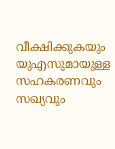വീക്ഷിക്കുകയും യുഎസുമായുള്ള സഹകരണവും സഖ്യവും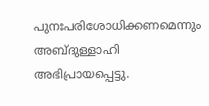പുനഃപരിശോധിക്കണമെന്നും അബ്ദുള്ളാഹി അഭിപ്രായപ്പെട്ടു.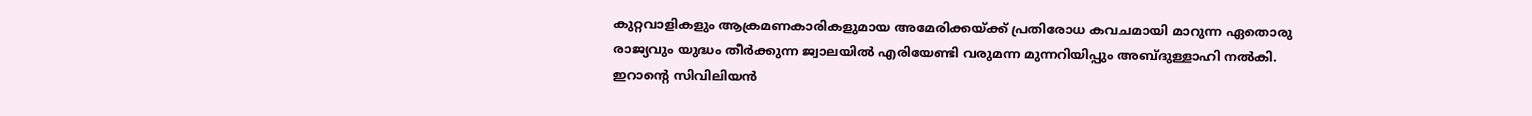കുറ്റവാളികളും ആക്രമണകാരികളുമായ അമേരിക്കയ്ക്ക് പ്രതിരോധ കവചമായി മാറുന്ന ഏതൊരു രാജ്യവും യുദ്ധം തീര്‍ക്കുന്ന ജ്വാലയില്‍ എരിയേണ്ടി വരുമന്ന മുന്നറിയിപ്പും അബ്ദുള്ളാഹി നല്‍കി. ഇറാന്റെ സിവിലിയന്‍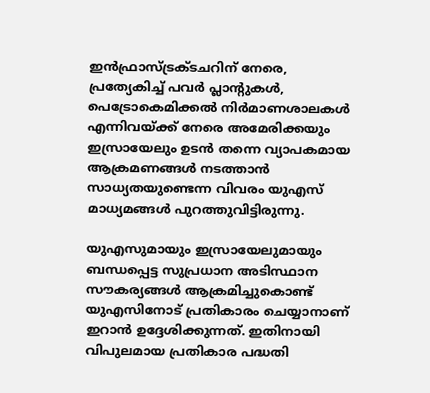ഇന്‍ഫ്രാസ്ട്രക്ടചറിന് നേരെ, പ്രത്യേകിച്ച് പവര്‍ പ്ലാന്റുകള്‍, പെട്രോകെമിക്കല്‍ നിര്‍മാണശാലകള്‍ എന്നിവയ്ക്ക് നേരെ അമേരിക്കയും ഇസ്രായേലും ഉടന്‍ തന്നെ വ്യാപകമായ ആക്രമണങ്ങള്‍ നടത്താന്‍ സാധ്യതയുണ്ടെന്ന വിവരം യുഎസ് മാധ്യമങ്ങള്‍ പുറത്തുവിട്ടിരുന്നു.

യുഎസുമായും ഇസ്രായേലുമായും ബന്ധപ്പെട്ട സുപ്രധാന അടിസ്ഥാന സൗകര്യങ്ങള്‍ ആക്രമിച്ചുകൊണ്ട് യുഎസിനോട് പ്രതികാരം ചെയ്യാനാണ് ഇറാന്‍ ഉദ്ദേശിക്കുന്നത്. ഇതിനായി വിപുലമായ പ്രതികാര പദ്ധതി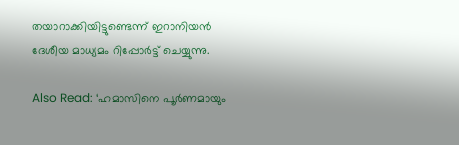തയാറാക്കിയിട്ടുണ്ടെന്ന് ഇറാനിയന്‍ ദേശീയ മാധ്യമം റിപ്പോര്‍ട്ട് ചെയ്യുന്നു.

Also Read: ‘ഹമാസിനെ പൂർണമായും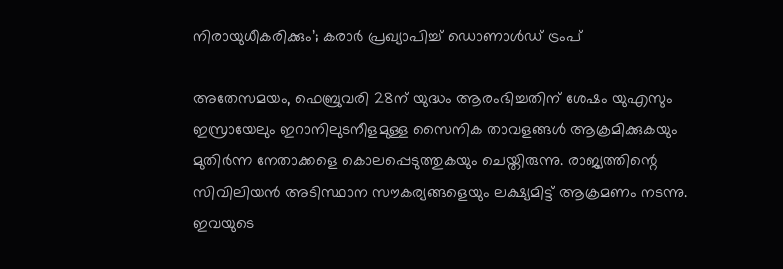നിരായുധീകരിക്കും’; കരാർ പ്രഖ്യാപിച്ച് ഡൊണാൾഡ് ട്രംപ്

അതേസമയം, ഫെബ്രുവരി 28ന് യുദ്ധം ആരംഭിച്ചതിന് ശേഷം യുഎസും ഇസ്രായേലും ഇറാനിലുടനീളമുള്ള സൈനിക താവളങ്ങള്‍ ആക്രമിക്കുകയും മുതിര്‍ന്ന നേതാക്കളെ കൊലപ്പെടുത്തുകയും ചെയ്തിരുന്നു. രാജ്യത്തിന്റെ സിവിലിയന്‍ അടിസ്ഥാന സൗകര്യങ്ങളെയും ലക്ഷ്യമിട്ട് ആക്രമണം നടന്നു. ഇവയുടെ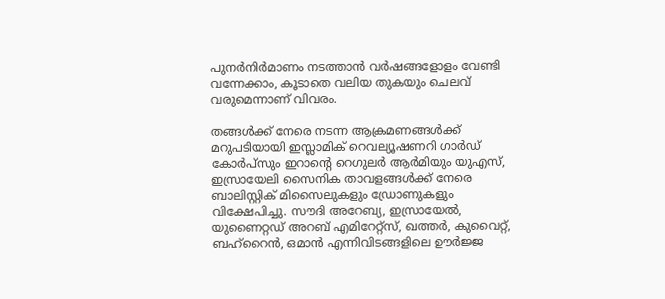പുനര്‍നിര്‍മാണം നടത്താന്‍ വര്‍ഷങ്ങളോളം വേണ്ടി വന്നേക്കാം, കൂടാതെ വലിയ തുകയും ചെലവ് വരുമെന്നാണ് വിവരം.

തങ്ങള്‍ക്ക് നേരെ നടന്ന ആക്രമണങ്ങള്‍ക്ക് മറുപടിയായി ഇസ്ലാമിക് റെവല്യൂഷണറി ഗാര്‍ഡ് കോര്‍പ്‌സും ഇറാന്റെ റെഗുലര്‍ ആര്‍മിയും യുഎസ്, ഇസ്രായേലി സൈനിക താവളങ്ങള്‍ക്ക് നേരെ ബാലിസ്റ്റിക് മിസൈലുകളും ഡ്രോണുകളും വിക്ഷേപിച്ചു. സൗദി അറേബ്യ, ഇസ്രായേല്‍, യുണൈറ്റഡ് അറബ് എമിറേറ്റ്‌സ്, ഖത്തര്‍, കുവൈറ്റ്, ബഹ്‌റൈന്‍, ഒമാന്‍ എന്നിവിടങ്ങളിലെ ഊര്‍ജ്ജ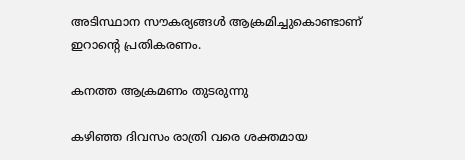അടിസ്ഥാന സൗകര്യങ്ങള്‍ ആക്രമിച്ചുകൊണ്ടാണ് ഇറാന്റെ പ്രതികരണം.

കനത്ത ആക്രമണം തുടരുന്നു

കഴിഞ്ഞ ദിവസം രാത്രി വരെ ശക്തമായ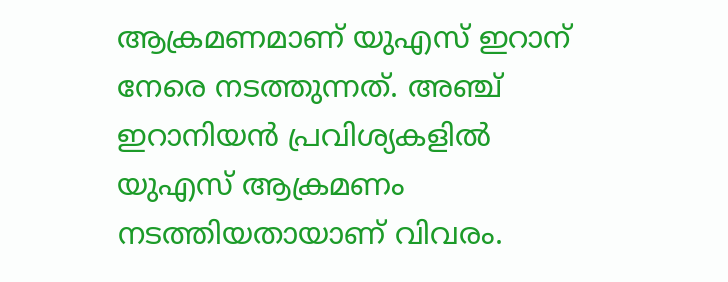ആക്രമണമാണ് യുഎസ് ഇറാന് നേരെ നടത്തുന്നത്. അഞ്ച് ഇറാനിയന്‍ പ്രവിശ്യകളില്‍ യുഎസ് ആക്രമണം നടത്തിയതായാണ് വിവരം.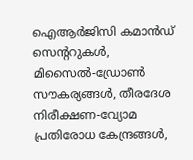ഐആര്‍ജിസി കമാന്‍ഡ് സെന്ററുകള്‍, മിസൈല്‍-ഡ്രോണ്‍ സൗകര്യങ്ങള്‍, തീരദേശ നിരീക്ഷണ-വ്യോമ പ്രതിരോധ കേന്ദ്രങ്ങള്‍,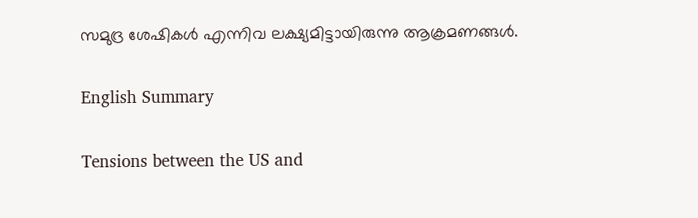സമുദ്ര ശേഷികള്‍ എന്നിവ ലക്ഷ്യമിട്ടായിരുന്നു ആക്രമണങ്ങള്‍.

English Summary

Tensions between the US and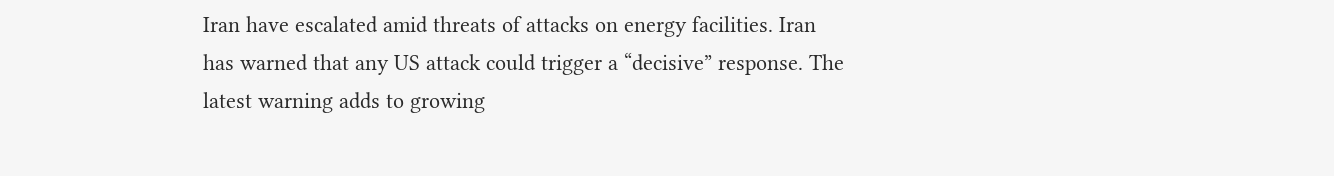Iran have escalated amid threats of attacks on energy facilities. Iran has warned that any US attack could trigger a “decisive” response. The latest warning adds to growing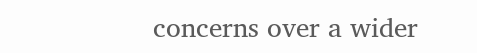concerns over a wider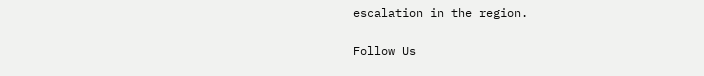escalation in the region.

Follow Us